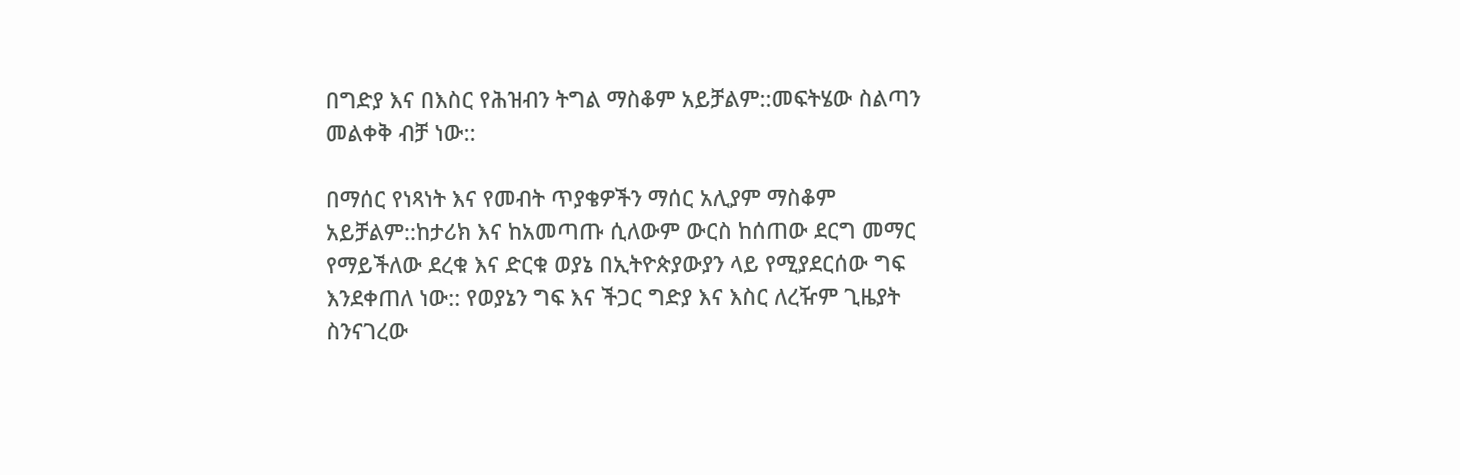በግድያ እና በእስር የሕዝብን ትግል ማስቆም አይቻልም::መፍትሄው ስልጣን መልቀቅ ብቻ ነው::

በማሰር የነጻነት እና የመብት ጥያቄዎችን ማሰር አሊያም ማስቆም አይቻልም::ከታሪክ እና ከአመጣጡ ሲለውም ውርስ ከሰጠው ደርግ መማር የማይችለው ደረቁ እና ድርቁ ወያኔ በኢትዮጵያውያን ላይ የሚያደርሰው ግፍ እንደቀጠለ ነው:: የወያኔን ግፍ እና ችጋር ግድያ እና እስር ለረዥም ጊዜያት ስንናገረው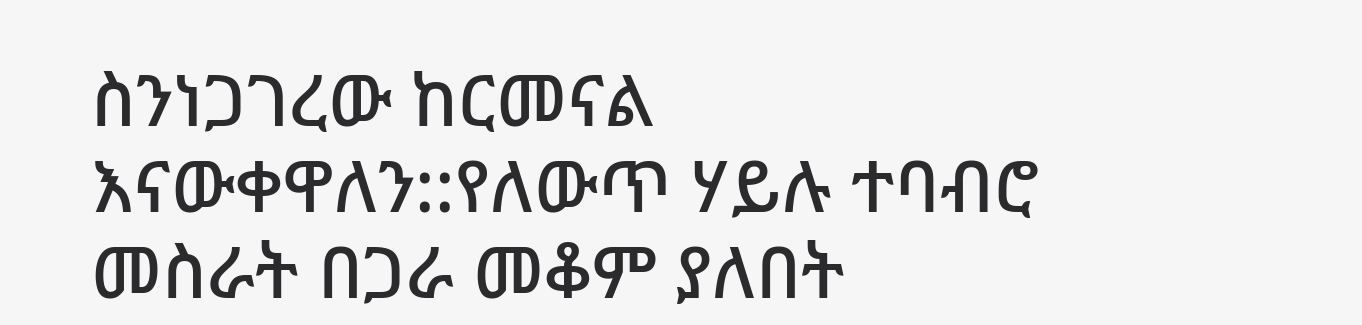ስንነጋገረው ከርመናል እናውቀዋለን::የለውጥ ሃይሉ ተባብሮ መስራት በጋራ መቆም ያለበት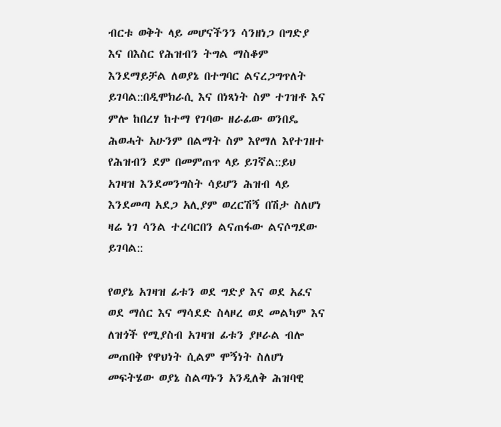ብርቱ ወቅት ላይ መሆናችንን ሳንዘነጋ በግድያ እና በእስር የሕዝብን ትግል ማስቆም እንደማይቻል ለወያኔ በተግባር ልናረጋግጥለት ይገባል::በዲሞክራሲ እና በነጻነት ስም ተገዝቶ እና ምሎ ከበረሃ ከተማ የገባው ዘራፊው ወንበዴ ሕወሓት አሁንም በልማት ስም እየማለ እየተገዘተ የሕዝብን ደም በመምጠጥ ላይ ይገኛል::ይህ አገዛዝ እንደመንግስት ሳይሆን ሕዝብ ላይ እንደመጣ አደጋ አሊያም ወረርሽኝ በሽታ ስለሆነ ዛሬ ነገ ሳንል ተረባርበን ልናጠፋው ልናሶግደው ይገባል::

የወያኔ አገዛዝ ፊቱን ወደ ግድያ እና ወደ አፈና ወደ ማሰር እና ማሳደድ ስላዞረ ወደ መልካም እና ለዝጎች የሚያስብ አገዛዝ ፊቱን ያዞራል ብሎ መጠበቅ የዋህነት ሲልም ሞኝነት ስለሆነ መፍትሄው ወያኔ ስልጣኑን አንዲለቅ ሕዝባዊ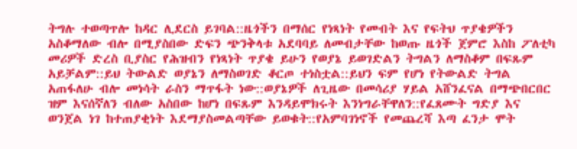ትግሉ ተወጣጥሎ ከዳር ሊደርስ ይገባል::ዜጎችን በማሰር የነጻነት የመብት እና የፍትህ ጥያቄዎችን አስቆማለው ብሎ በሚያስበው ድፍን ጭንቅላቱ አደባባይ ለመብታቸው ከወጡ ዜጎች ጀምሮ እስከ ፖለቲካ መሪዎች ድረስ ቢያስር የሕዝብን የነጻነት ጥያቄ ይሁን የወያኔ ይወገድልን ትግልን ለማስቆም በፍጹም አይቻልም::ይህ ትውልድ ወያኔን ለማስወገድ ቆርጦ ተነስቷል::ይህን ፍም የሆነ የትውልድ ትግል አጠፋለሁ ብሎ መነሳት ራስን ማጥፋት ነው::ወያኔዎች ለጊዜው በመሳሪያ ሃይል አሸንፈናል በማጭበርበር ዝም እናሰኛለን ብለው አስበው ከሆነ በፍጹም እንዳይሞክሩት እንነግራቸዋለን::የፈጸሙት ግድያ እና ወንጀል ነገ ከተጠያቂነት እደማያስመልጣቸው ይወቁት::የአምባገነኖች የመጨረሻ እጣ ፈንታ ሞት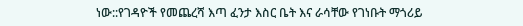ነው::የገዳዮች የመጨረሻ እጣ ፈንታ እስር ቤት እና ራሳቸው የገነቡት ማጎሪይ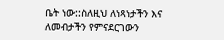ቤት ነው::ስለዚህ ለነጻነታችን እና ለመብታችን የምናደርገውን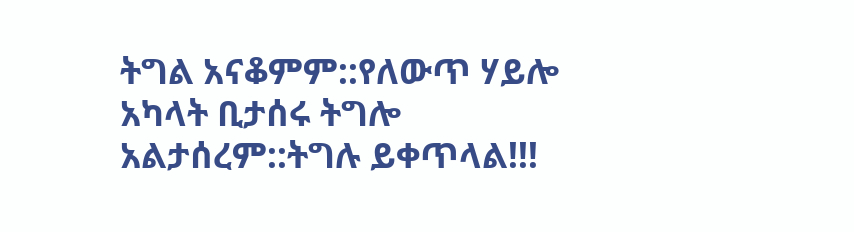ትግል አናቆምም::የለውጥ ሃይሎ አካላት ቢታሰሩ ትግሎ አልታሰረም::ትግሉ ይቀጥላል!!!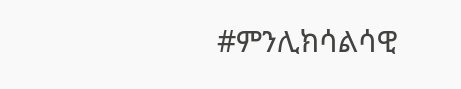#ምንሊክሳልሳዊ